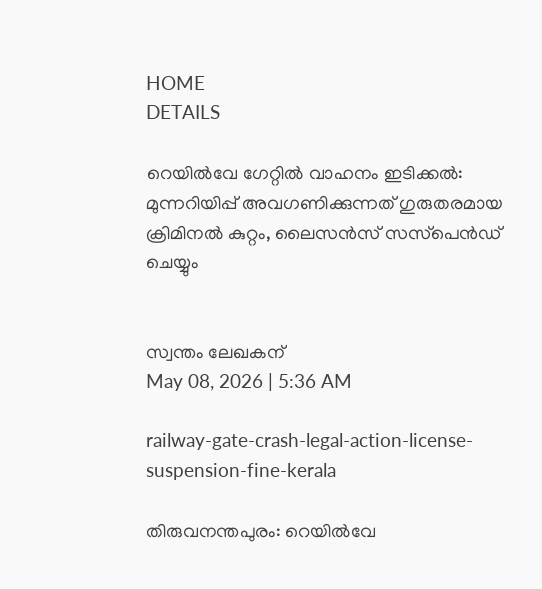HOME
DETAILS

റെയില്‍വേ ഗേറ്റില്‍ വാഹനം ഇടിക്കല്‍: മുന്നറിയിപ്പ് അവഗണിക്കുന്നത് ഗുരുതരമായ ക്രിമിനല്‍ കുറ്റം, ലൈസന്‍സ് സസ്‌പെന്‍ഡ് ചെയ്യും


സ്വന്തം ലേഖകന്
May 08, 2026 | 5:36 AM

railway-gate-crash-legal-action-license-suspension-fine-kerala

തിരുവനന്തപുരം: റെയില്‍വേ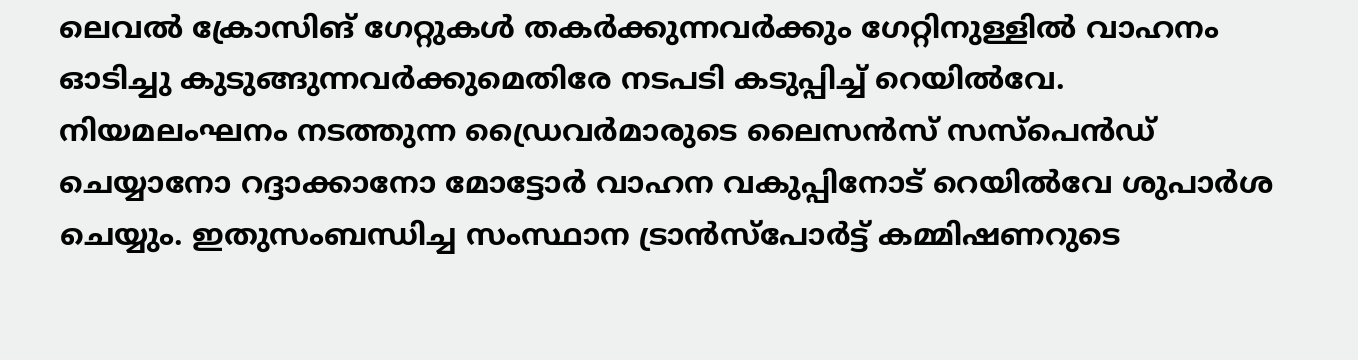ലെവല്‍ ക്രോസിങ് ഗേറ്റുകള്‍ തകര്‍ക്കുന്നവര്‍ക്കും ഗേറ്റിനുള്ളില്‍ വാഹനം ഓടിച്ചു കുടുങ്ങുന്നവര്‍ക്കുമെതിരേ നടപടി കടുപ്പിച്ച് റെയില്‍വേ. നിയമലംഘനം നടത്തുന്ന ഡ്രൈവര്‍മാരുടെ ലൈസന്‍സ് സസ്‌പെന്‍ഡ് ചെയ്യാനോ റദ്ദാക്കാനോ മോട്ടോര്‍ വാഹന വകുപ്പിനോട് റെയില്‍വേ ശുപാര്‍ശ ചെയ്യും. ഇതുസംബന്ധിച്ച സംസ്ഥാന ട്രാന്‍സ്‌പോര്‍ട്ട് കമ്മിഷണറുടെ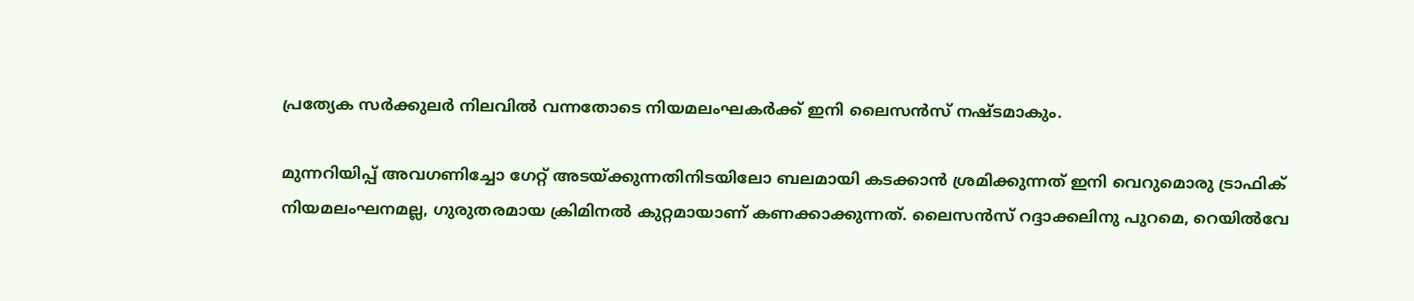പ്രത്യേക സര്‍ക്കുലര്‍ നിലവില്‍ വന്നതോടെ നിയമലംഘകര്‍ക്ക് ഇനി ലൈസന്‍സ് നഷ്ടമാകും.

മുന്നറിയിപ്പ് അവഗണിച്ചോ ഗേറ്റ് അടയ്ക്കുന്നതിനിടയിലോ ബലമായി കടക്കാന്‍ ശ്രമിക്കുന്നത് ഇനി വെറുമൊരു ട്രാഫിക് നിയമലംഘനമല്ല, ഗുരുതരമായ ക്രിമിനല്‍ കുറ്റമായാണ് കണക്കാക്കുന്നത്. ലൈസന്‍സ് റദ്ദാക്കലിനു പുറമെ, റെയില്‍വേ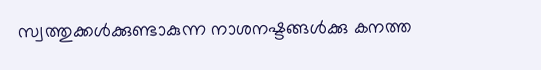സ്വത്തുക്കള്‍ക്കുണ്ടാകുന്ന നാശനഷ്ടങ്ങള്‍ക്കു കനത്ത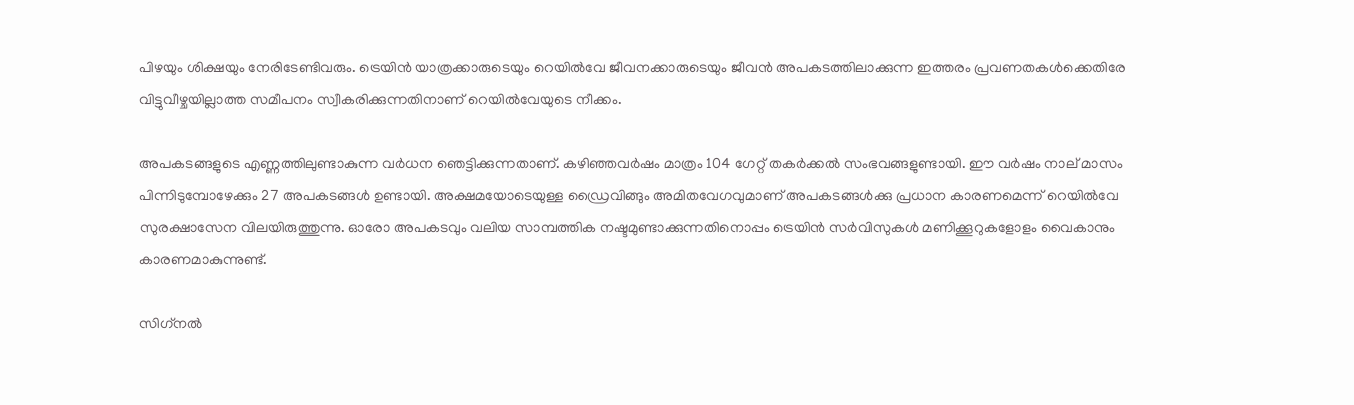പിഴയും ശിക്ഷയും നേരിടേണ്ടിവരും. ട്രെയിന്‍ യാത്രക്കാരുടെയും റെയില്‍വേ ജീവനക്കാരുടെയും ജീവന്‍ അപകടത്തിലാക്കുന്ന ഇത്തരം പ്രവണതകള്‍ക്കെതിരേ വിട്ടുവീഴ്ചയില്ലാത്ത സമീപനം സ്വീകരിക്കുന്നതിനാണ് റെയില്‍വേയുടെ നീക്കം.

അപകടങ്ങളുടെ എണ്ണത്തിലുണ്ടാകുന്ന വര്‍ധന ഞെട്ടിക്കുന്നതാണ്. കഴിഞ്ഞവര്‍ഷം മാത്രം 104 ഗേറ്റ് തകര്‍ക്കല്‍ സംഭവങ്ങളുണ്ടായി. ഈ വര്‍ഷം നാല് മാസം പിന്നിടുമ്പോഴേക്കും 27 അപകടങ്ങള്‍ ഉണ്ടായി. അക്ഷമയോടെയുള്ള ഡ്രൈവിങ്ങും അമിതവേഗവുമാണ് അപകടങ്ങള്‍ക്കു പ്രധാന കാരണമെന്ന് റെയില്‍വേ സുരക്ഷാസേന വിലയിരുത്തുന്നു. ഓരോ അപകടവും വലിയ സാമ്പത്തിക നഷ്ടമുണ്ടാക്കുന്നതിനൊപ്പം ട്രെയിന്‍ സര്‍വിസുകള്‍ മണിക്കൂറുകളോളം വൈകാനും കാരണമാകുന്നുണ്ട്.

സിഗ്‌നല്‍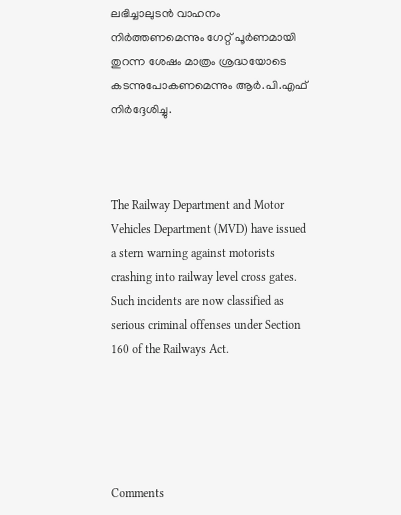ലഭിച്ചാലുടന്‍ വാഹനം നിര്‍ത്തണമെന്നും ഗേറ്റ് പൂര്‍ണമായി തുറന്ന ശേഷം മാത്രം ശ്രദ്ധയോടെ കടന്നുപോകണമെന്നും ആര്‍.പി.എഫ് നിര്‍ദ്ദേശിച്ചു.



The Railway Department and Motor Vehicles Department (MVD) have issued a stern warning against motorists crashing into railway level cross gates. Such incidents are now classified as serious criminal offenses under Section 160 of the Railways Act.





Comments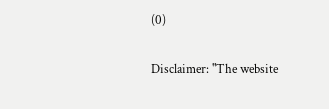(0)

Disclaimer: "The website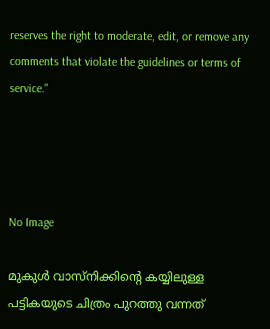reserves the right to moderate, edit, or remove any comments that violate the guidelines or terms of service."




No Image

മുകുൾ വാസ്നിക്കിന്റെ കയ്യിലുള്ള പട്ടികയുടെ ചിത്രം പുറത്തു വന്നത്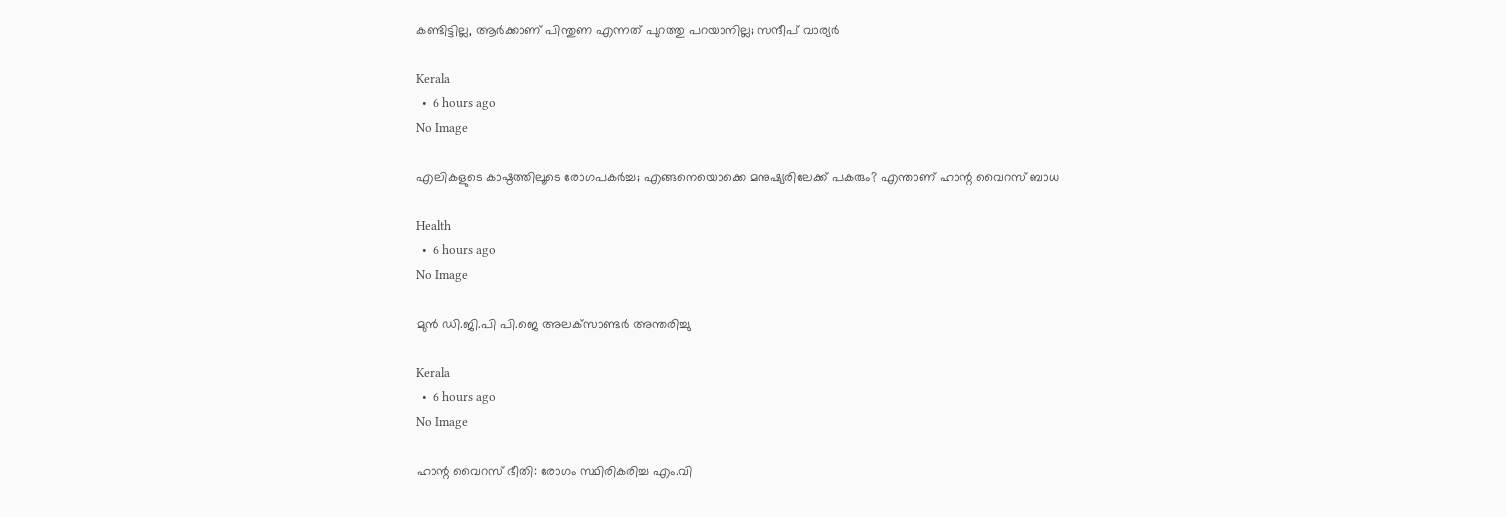കണ്ടിട്ടില്ല, ആർക്കാണ് പിന്തുണ എന്നത് പുറത്തു പറയാനില്ല; സന്ദീപ് വാര്യർ

Kerala
  •  6 hours ago
No Image

എലികളുടെ കാഷ്ഠത്തിലൂടെ രോഗപകര്‍ച്ച; എങ്ങനെയൊക്കെ മനുഷ്യരിലേക്ക് പകരും? എന്താണ് ഹാന്റ വൈറസ് ബാധ

Health
  •  6 hours ago
No Image

മുന്‍ ഡി.ജി.പി പി.ജെ അലക്‌സാണ്ടര്‍ അന്തരിച്ചു

Kerala
  •  6 hours ago
No Image

ഹാന്റ വൈറസ് ഭീതി: രോഗം സ്ഥിരികരിച്ച എം.വി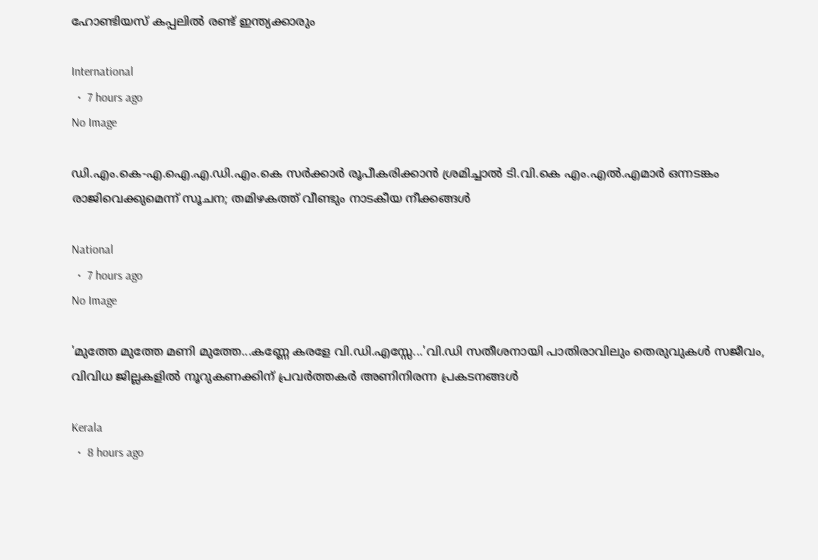ഹോണ്ടിയസ് കപ്പലിൽ രണ്ട് ഇന്ത്യക്കാരും

International
  •  7 hours ago
No Image

ഡി.എം.കെ-എ.ഐ.എ.ഡി.എം.കെ സർക്കാർ രൂപീകരിക്കാൻ ശ്രമിച്ചാൽ ടി.വി.കെ എം.എൽ.എമാർ ഒന്നടങ്കം രാജിവെക്കുമെന്ന് സൂചന; തമിഴകത്ത് വീണ്ടും നാടകീയ നീക്കങ്ങൾ

National
  •  7 hours ago
No Image

'മുത്തേ മുത്തേ മണി മുത്തേ...കണ്ണേ കരളേ വി.ഡി.എസ്സേ...'വി.ഡി സതീശനായി പാതിരാവിലും തെരുവുകള്‍ സജീവം, വിവിധ ജില്ലകളില്‍ നൂറുകണക്കിന് പ്രവര്‍ത്തകര്‍ അണിനിരന്ന പ്രകടനങ്ങള്‍

Kerala
  •  8 hours ago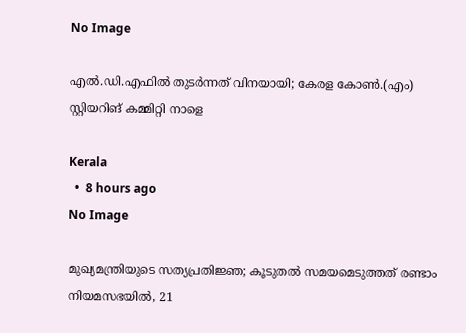No Image

എല്‍.ഡി.എഫില്‍ തുടര്‍ന്നത് വിനയായി; കേരള കോണ്‍.(എം) സ്റ്റിയറിങ് കമ്മിറ്റി നാളെ

Kerala
  •  8 hours ago
No Image

മുഖ്യമന്ത്രിയുടെ സത്യപ്രതിജ്ഞ; കൂടുതല്‍ സമയമെടുത്തത് രണ്ടാം നിയമസഭയില്‍, 21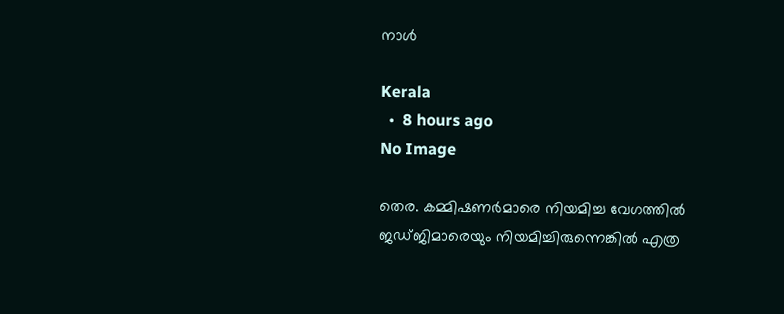നാള്‍

Kerala
  •  8 hours ago
No Image

തെര. കമ്മിഷണർമാരെ നിയമിച്ച വേഗത്തിൽ ജഡ്ജിമാരെയും നിയമിച്ചിരുന്നെങ്കിൽ എത്ര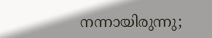നന്നായിരുന്നു;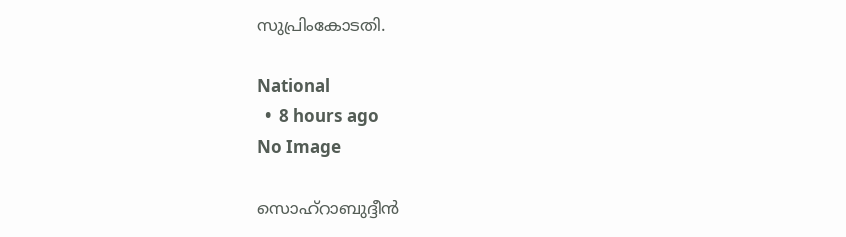സുപ്രിംകോടതി.

National
  •  8 hours ago
No Image

സൊഹ്‌റാബുദ്ദീന്‍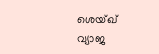ശെയ്ഖ് വ്യാജ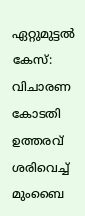ഏറ്റുമുട്ടല്‍ കേസ്: വിചാരണ കോടതി ഉത്തരവ് ശരിവെച്ച് മുംബൈ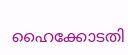ഹൈക്കോടതി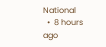National
  •  8 hours ago